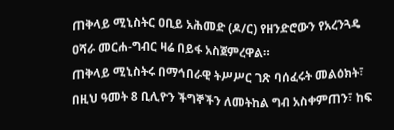ጠቅላይ ሚኒስትር ዐቢይ አሕመድ (ዶ/ር) የዘንድሮውን የአረንጓዴ ዐሻራ መርሐ-ግብር ዛሬ በይፋ አስጀምረዋል።
ጠቅላይ ሚኒስትሩ በማኅበራዊ ትሥሥር ገጽ ባሰፈሩት መልዕክት፣ በዚህ ዓመት 8 ቢሊዮን ችግኞችን ለመትከል ግብ አስቀምጠን፣ ከፍ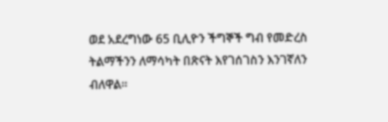ወደ አደረግነው 65 ቢሊዮን ችግኞች ግብ የመድረስ ትልማችንን ለማሳካት በጽናት እየገሰገስን እንገኛለን ብለዋል።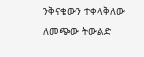ንቅናቄውን ተቀላቅለው ለመጭው ትውልድ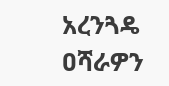አረንጓዴ ዐሻራዎን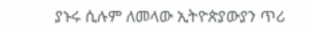ያኑሩ ሲሉም ለመላው ኢትዮጵያውያን ጥሪ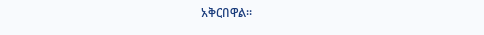አቅርበዋል።